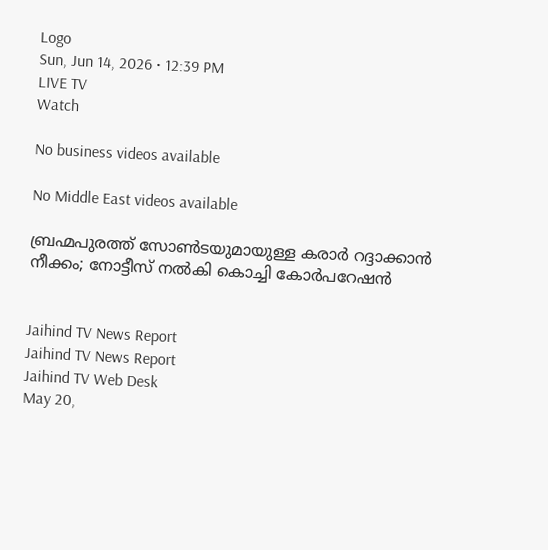Logo
Sun, Jun 14, 2026 • 12:39 PM
LIVE TV
Watch

No business videos available

No Middle East videos available

ബ്രഹ്മപുരത്ത് സോണ്‍ടയുമായുള്ള കരാർ റദ്ദാക്കാന്‍ നീക്കം; നോട്ടീസ് നല്‍കി കൊച്ചി കോർപറേഷന്‍


Jaihind TV News Report
Jaihind TV News Report
Jaihind TV Web Desk
May 20,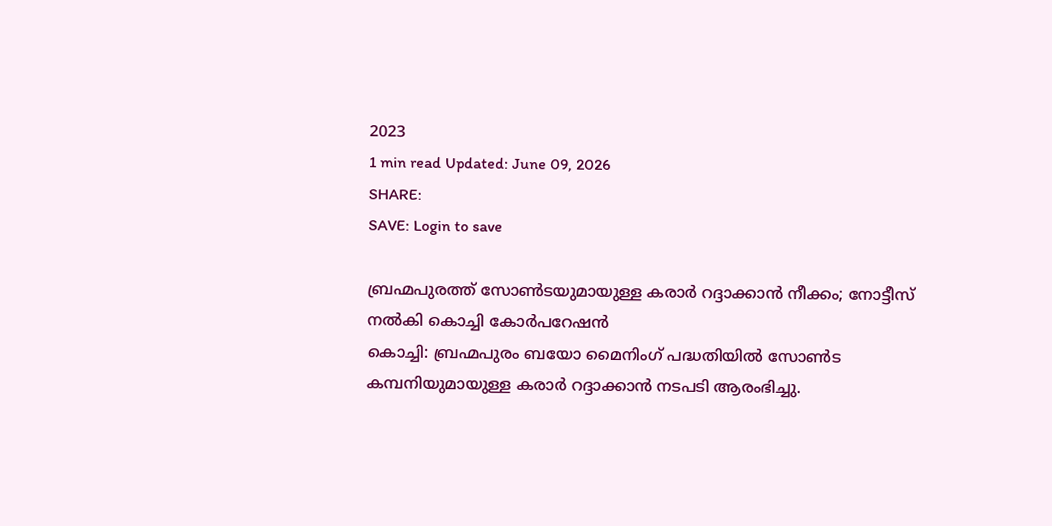2023
1 min read Updated: June 09, 2026
SHARE:
SAVE: Login to save

ബ്രഹ്മപുരത്ത് സോണ്‍ടയുമായുള്ള കരാർ റദ്ദാക്കാന്‍ നീക്കം; നോട്ടീസ് നല്‍കി കൊച്ചി കോർപറേഷന്‍
കൊച്ചി: ബ്രഹ്മപുരം ബയോ മൈനിംഗ് പദ്ധതിയില്‍ സോണ്‍ട കമ്പനിയുമായുള്ള കരാര്‍ റദ്ദാക്കാന്‍ നടപടി ആരംഭിച്ചു.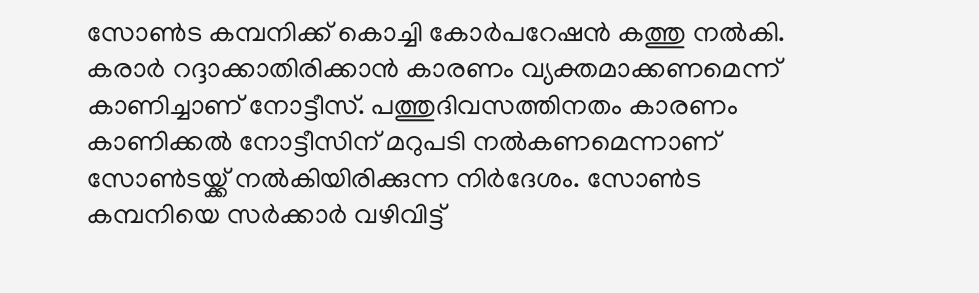സോണ്‍ട കമ്പനിക്ക് കൊച്ചി കോര്‍പറേഷന്‍ കത്തു നല്‍കി. കരാര്‍ റദ്ദാക്കാതിരിക്കാന്‍ കാരണം വ്യക്തമാക്കണമെന്ന് കാണിച്ചാണ് നോട്ടീസ്. പത്തുദിവസത്തിനതം കാരണം കാണിക്കല്‍ നോട്ടീസിന് മറുപടി നല്‍കണമെന്നാണ് സോണ്‍ടയ്ക്ക് നല്‍കിയിരിക്കുന്ന നിർദേശം. സോണ്‍ട കമ്പനിയെ സര്‍ക്കാര്‍ വഴിവിട്ട്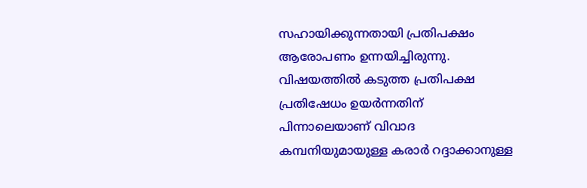സഹായിക്കുന്നതായി പ്രതിപക്ഷം ആരോപണം ഉന്നയിച്ചിരുന്നു. വിഷയത്തില്‍ കടുത്ത പ്രതിപക്ഷ പ്രതിഷേധം ഉയർന്നതിന് പിന്നാലെയാണ് വിവാദ കമ്പനിയുമായുള്ള കരാർ റദ്ദാക്കാനുള്ള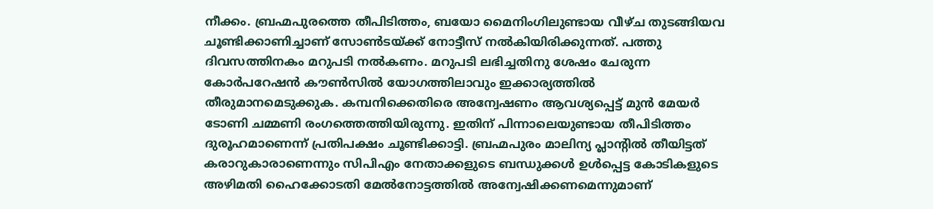നീക്കം. ബ്രഹ്മപുരത്തെ തീപിടിത്തം, ബയോ മൈനിംഗിലുണ്ടായ വീഴ്ച തുടങ്ങിയവ ചൂണ്ടിക്കാണിച്ചാണ് സോണ്‍ടയ്ക്ക് നോട്ടീസ് നല്‍കിയിരിക്കുന്നത്. പത്തു ദിവസത്തിനകം മറുപടി നല്‍കണം. മറുപടി ലഭിച്ചതിനു ശേഷം ചേരുന്ന കോര്‍പറേഷന്‍ കൗണ്‍സില്‍ യോഗത്തിലാവും ഇക്കാര്യത്തില്‍ തീരുമാനമെടുക്കുക. കമ്പനിക്കെതിരെ അന്വേഷണം ആവശ്യപ്പെട്ട് മുന്‍ മേയർ ടോണി ചമ്മണി രംഗത്തെത്തിയിരുന്നു. ഇതിന് പിന്നാലെയുണ്ടായ തീപിടിത്തം ദുരൂഹമാണെന്ന് പ്രതിപക്ഷം ചൂണ്ടിക്കാട്ടി. ബ്രഹ്മപുരം മാലിന്യ പ്ലാന്‍റില്‍ തീയിട്ടത് കരാറുകാരാണെന്നും സിപിഎം നേതാക്കളുടെ ബന്ധുക്കള്‍ ഉള്‍പ്പെട്ട കോടികളുടെ അഴിമതി ഹൈക്കോടതി മേല്‍നോട്ടത്തില്‍ അന്വേഷിക്കണമെന്നുമാണ്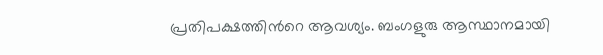പ്രതിപക്ഷത്തിന്‍റെ ആവശ്യം. ബംഗളുരു ആസ്ഥാനമായി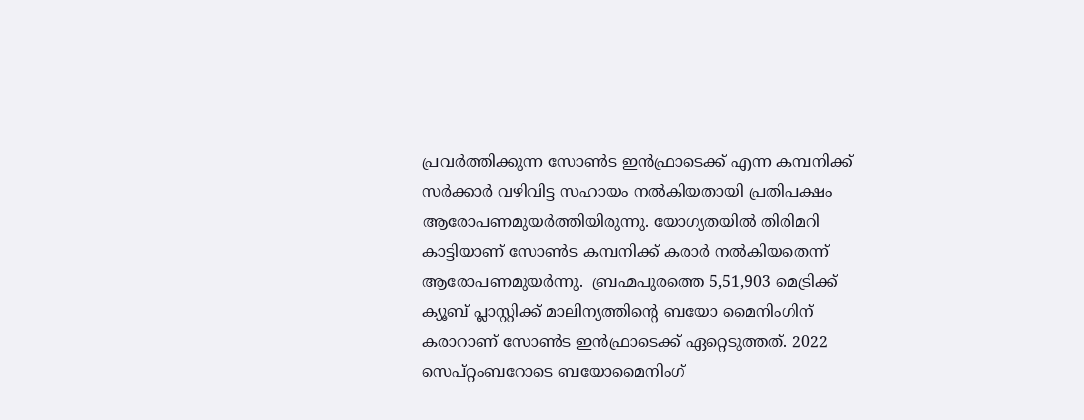പ്രവർത്തിക്കുന്ന സോൺട ഇൻഫ്രാടെക്ക് എന്ന കമ്പനിക്ക് സർക്കാർ വഴിവിട്ട സഹായം നല്‍കിയതായി പ്രതിപക്ഷം ആരോപണമുയർത്തിയിരുന്നു. യോഗ്യതയില്‍ തിരിമറി കാട്ടിയാണ് സോണ്‍ട കമ്പനിക്ക് കരാർ നല്‍കിയതെന്ന് ആരോപണമുയർന്നു.  ബ്രഹ്മപുരത്തെ 5,51,903 മെട്രിക്ക് ക്യൂബ് പ്ലാസ്റ്റിക്ക് മാലിന്യത്തിന്‍റെ ബയോ മൈനിംഗിന് കരാറാണ് സോൺട ഇൻഫ്രാടെക്ക് ഏറ്റെടുത്തത്. 2022 സെപ്റ്റംബറോടെ ബയോമൈനിംഗ്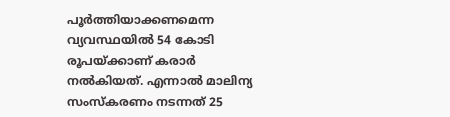പൂർത്തിയാക്കണമെന്ന വ്യവസ്ഥയില്‍ 54 കോടി രൂപയ്ക്കാണ് കരാർ നല്‍കിയത്. എന്നാല്‍ മാലിന്യ സംസ്കരണം നടന്നത് 25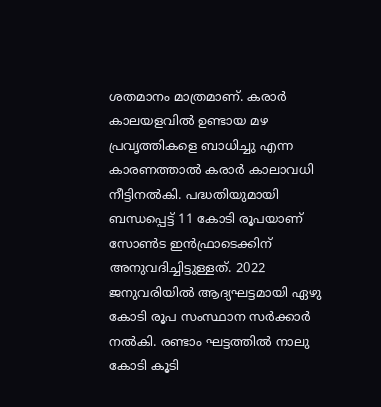ശതമാനം മാത്രമാണ്. കരാർ കാലയളവിൽ ഉണ്ടായ മഴ പ്രവൃത്തികളെ ബാധിച്ചു എന്ന കാരണത്താല്‍ കരാർ കാലാവധി നീട്ടിനല്‍കി. പദ്ധതിയുമായി ബന്ധപ്പെട്ട് 11 കോടി രൂപയാണ് സോണ്‍ട ഇൻഫ്രാടെക്കിന് അനുവദിച്ചിട്ടുള്ളത്. 2022 ജനുവരിയിൽ ആദ്യഘട്ടമായി ‍ഏഴു കോടി രൂപ സംസ്ഥാന സർക്കാർ നല്‍കി. രണ്ടാം ഘട്ടത്തിൽ നാലു കോടി കൂടി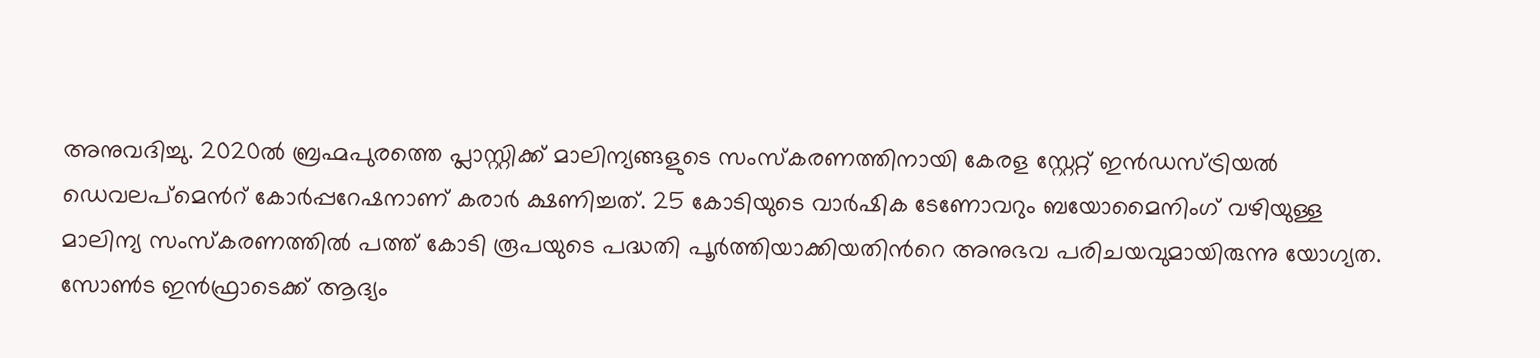അനുവദിച്ചു. 2020ൽ ബ്രഹ്മപുരത്തെ പ്ലാസ്റ്റിക്ക് മാലിന്യങ്ങളുടെ സംസ്കരണത്തിനായി കേരള സ്റ്റേറ്റ് ഇന്‍ഡസ്ട്രിയൽ ഡെവലപ്മെന്‍റ് കോർപ്പറേഷനാണ് കരാർ ക്ഷണിച്ചത്. 25 കോടിയുടെ വാർഷിക ടേണോവറും ബയോമൈനിംഗ് വഴിയുള്ള മാലിന്യ സംസ്കരണത്തിൽ പത്ത് കോടി രൂപയുടെ പദ്ധതി പൂർത്തിയാക്കിയതിന്‍റെ അനുഭവ പരിചയവുമായിരുന്നു യോഗ്യത. സോണ്‍ട ഇൻഫ്രാടെക്ക് ആദ്യം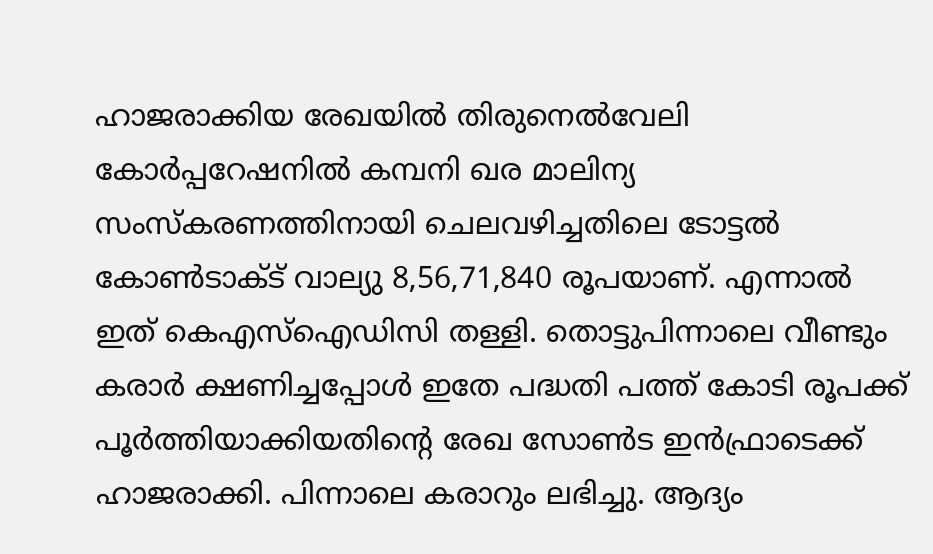ഹാജരാക്കിയ രേഖയിൽ തിരുനെൽവേലി കോർപ്പറേഷനിൽ കമ്പനി ഖര മാലിന്യ സംസ്കരണത്തിനായി ചെലവഴിച്ചതിലെ ടോട്ടൽ കോണ്‍ടാക്ട് വാല്യു 8,56,71,840 രൂപയാണ്. എന്നാൽ ഇത് കെഎസ്ഐഡിസി തള്ളി. തൊട്ടുപിന്നാലെ വീണ്ടും കരാർ ക്ഷണിച്ചപ്പോൾ ഇതേ പദ്ധതി പത്ത് കോടി രൂപക്ക് പൂർത്തിയാക്കിയതിന്‍റെ രേഖ സോണ്‍ട ഇൻഫ്രാടെക്ക് ഹാജരാക്കി. പിന്നാലെ കരാറും ലഭിച്ചു. ആദ്യം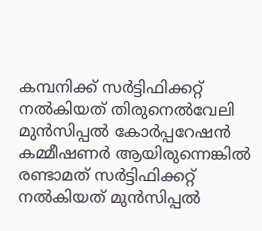കമ്പനിക്ക് സർട്ടിഫിക്കറ്റ് നൽകിയത് തിരുനെൽവേലി മുൻസിപ്പൽ കോർപ്പറേഷൻ കമ്മീഷണർ ആയിരുന്നെങ്കിൽ രണ്ടാമത് സർട്ടിഫിക്കറ്റ് നൽകിയത് മുൻസിപ്പൽ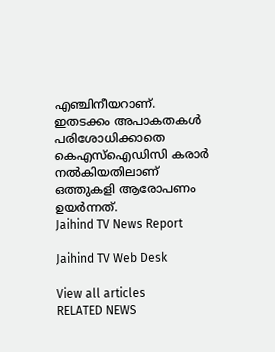എഞ്ചിനീയറാണ്. ഇതടക്കം അപാകതകൾ പരിശോധിക്കാതെ കെഎസ്ഐഡിസി കരാർ നൽകിയതിലാണ് ഒത്തുകളി ആരോപണം ഉയർന്നത്.
Jaihind TV News Report

Jaihind TV Web Desk

View all articles
RELATED NEWS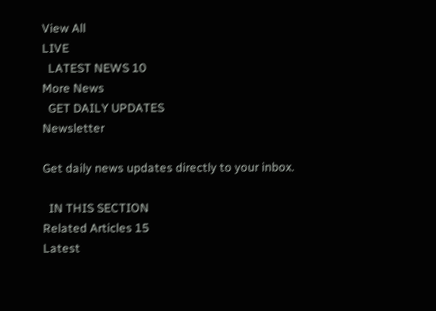View All
LIVE
  LATEST NEWS 10
More News
  GET DAILY UPDATES
Newsletter

Get daily news updates directly to your inbox.

  IN THIS SECTION
Related Articles 15
Latest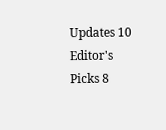Updates 10
Editor's Picks 8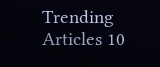Trending Articles 10